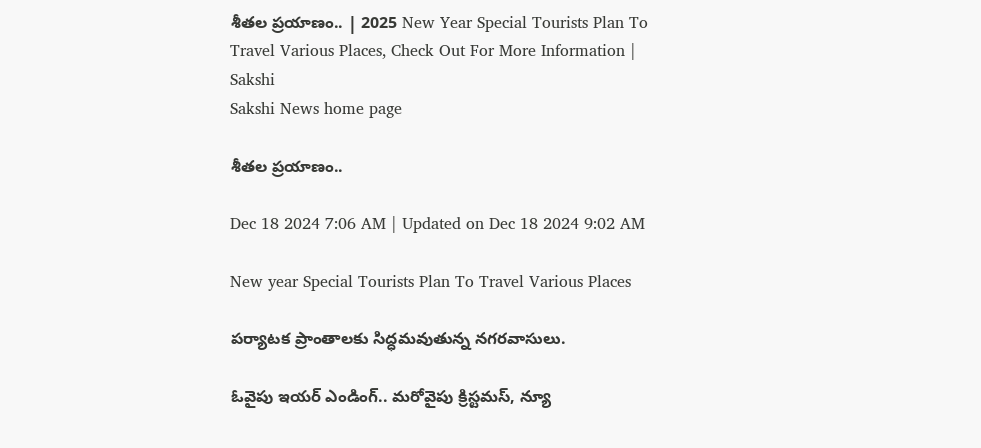శీతల ప్రయాణం.. | 2025 New Year Special Tourists Plan To Travel Various Places, Check Out For More Information | Sakshi
Sakshi News home page

శీతల ప్రయాణం..

Dec 18 2024 7:06 AM | Updated on Dec 18 2024 9:02 AM

New year Special Tourists Plan To Travel Various Places

ప‍ర్యాటక ప్రాంతాలకు సిద్ధమవుతున్న నగరవాసులు.

ఓవైపు ఇయర్‌ ఎండింగ్‌.. మరోవైపు క్రిస్టమస్‌, న్యూ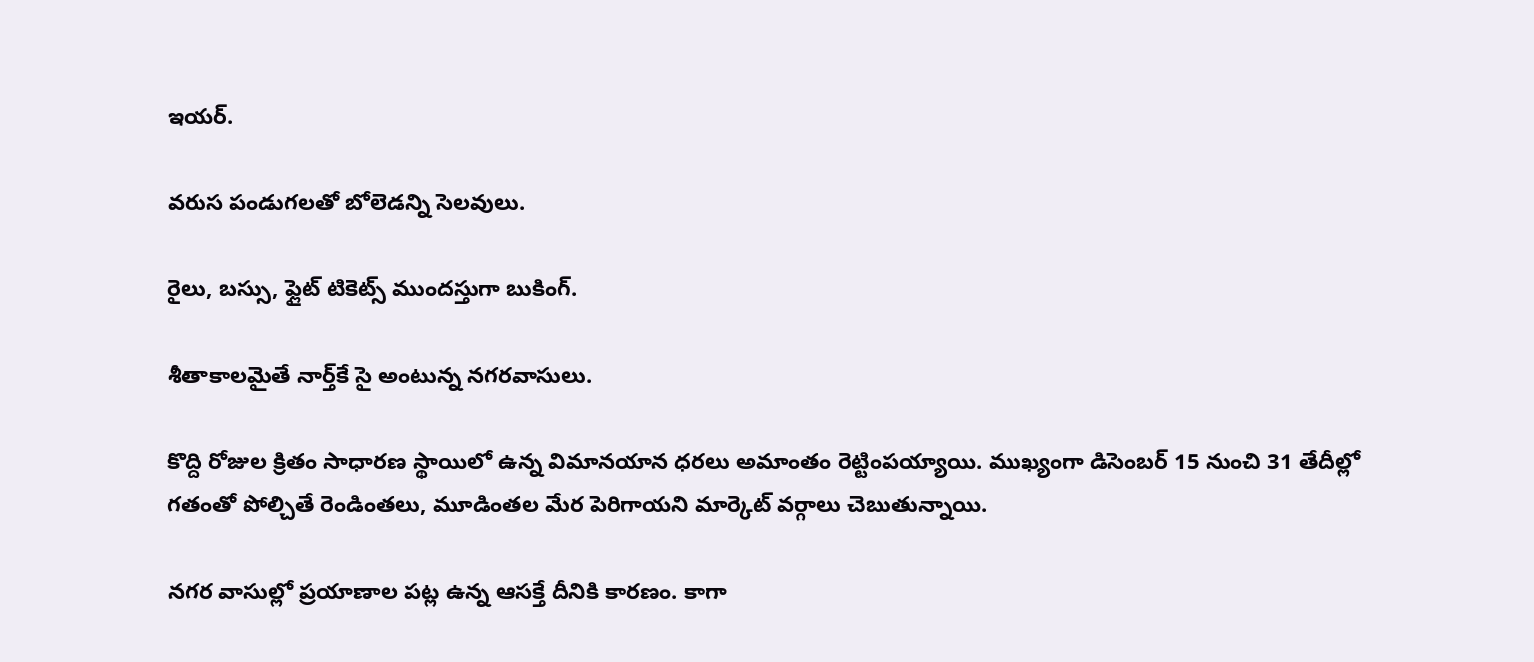ఇయర్‌.

వరుస పండుగలతో బోలెడన్ని సెలవులు.

రైలు, బస్సు, ఫ్లైట్ టికెట్స్‌‌ ముందస్తుగా బుకింగ్‌.

శీతాకాలమైతే నార్త్‌కే సై అంటున్న నగరవాసులు.

కొద్ది రోజుల క్రితం సాధారణ స్థాయిలో ఉన్న విమానయాన ధరలు అమాంతం రెట్టింపయ్యాయి. ముఖ్యంగా డిసెంబర్‌ 15 నుంచి 31 తేదీల్లో గతంతో పోల్చితే రెండింతలు, మూడింతల మేర పెరిగాయని మార్కెట్‌ వర్గాలు చెబుతున్నాయి.

నగర వాసుల్లో ప్రయాణాల పట్ల ఉన్న ఆసక్తే దీనికి కారణం. కాగా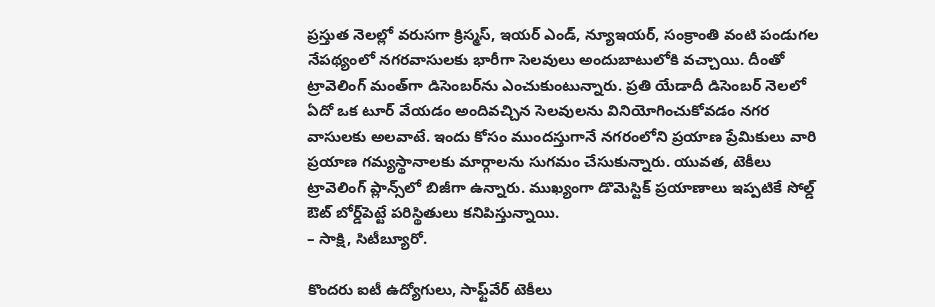ప్రస్తుత నెలల్లో వరుసగా క్రిస్మస్, ఇయర్‌ ఎండ్, న్యూఇయర్, సంక్రాంతి వంటి పండుగల నేపథ్యంలో నగరవాసులకు భారీగా సెలవులు అందుబాటులోకి వచ్చాయి. దీంతో ట్రావెలింగ్‌ మంత్‌గా డిసెంబర్‌ను ఎంచుకుంటున్నారు. ప్రతి యేడాదీ డిసెంబర్‌ నెలలో ఏదో ఒక టూర్‌ వేయడం అందివచ్చిన సెలవులను వినియోగించుకోవడం నగర వాసులకు అలవాటే. ఇందు కోసం ముందస్తుగానే నగరంలోని ప్రయాణ ప్రేమికులు వారి ప్రయాణ గమ్యస్థానాలకు మార్గాలను సుగమం చేసుకున్నారు. యువత, టెకీలు ట్రావెలింగ్‌ ప్లాన్స్‌లో బిజీగా ఉన్నారు. ముఖ్యంగా డొమెస్టిక్‌ ప్రయాణాలు ఇప్పటికే సోల్డ్‌ ఔట్‌ బోర్డ్‌పెట్టే పరిస్థితులు కనిపిస్తున్నాయి.
– సాక్షి, సిటీబ్యూరో.

కొందరు ఐటీ ఉద్యోగులు, సాఫ్ట్‌వేర్‌ టెకీలు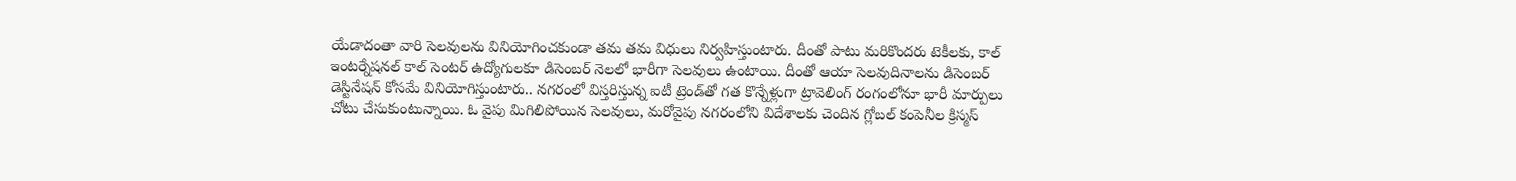యేడాదంతా వారి సెలవులను వినియోగించకుండా తమ తమ విధులు నిర్వహిస్తుంటారు. దీంతో పాటు మరికొందరు టెకీలకు, కాల్‌ ఇంటర్నేషనల్‌ కాల్‌ సెంటర్‌ ఉద్యోగులకూ డిసెంబర్‌ నెలలో భారీగా సెలవులు ఉంటాయి. దీంతో ఆయా సెలవుదినాలను డిసెంబర్‌ డెస్టినేషన్‌ కోసమే వినియోగిస్తుంటారు.. నగరంలో విస్తరిస్తున్న ఐటీ ట్రెండ్‌తో గత కొన్నేళ్లుగా ట్రావెలింగ్‌ రంగంలోనూ భారీ మార్పులు చోటు చేసుకుంటున్నాయి. ఓ వైపు మిగిలిపోయిన సెలవులు, మరోవైపు నగరంలోని విదేశాలకు చెందిన గ్లోబల్‌ కంపెనీల క్రిస్మస్‌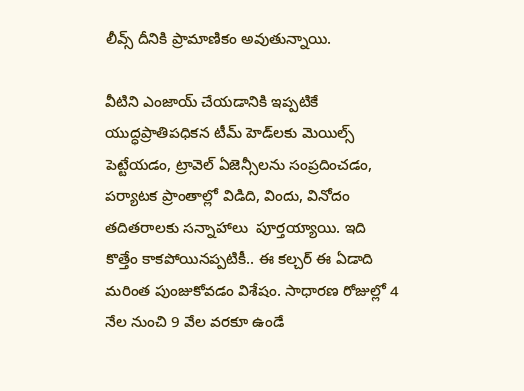లీవ్స్‌ దీనికి ప్రామాణికం అవుతున్నాయి.

వీటిని ఎంజాయ్‌ చేయడానికి ఇప్పటికే యుద్ధప్రాతిపధికన టీమ్‌ హెడ్‌లకు మెయిల్స్‌ పెట్టేయడం, ట్రావెల్‌ ఏజెన్సీలను సంప్రదించడం, పర్యాటక ప్రాంతాల్లో విడిది, విందు, వినోదం తదితరాలకు సన్నాహాలు  పూర్తయ్యాయి. ఇది కొత్తేం కాకపోయినప్పటికీ.. ఈ కల్చర్‌ ఈ ఏడాది మరింత పుంజుకోవడం విశేషం. సాధారణ రోజుల్లో 4 నేల నుంచి 9 వేల వరకూ ఉండే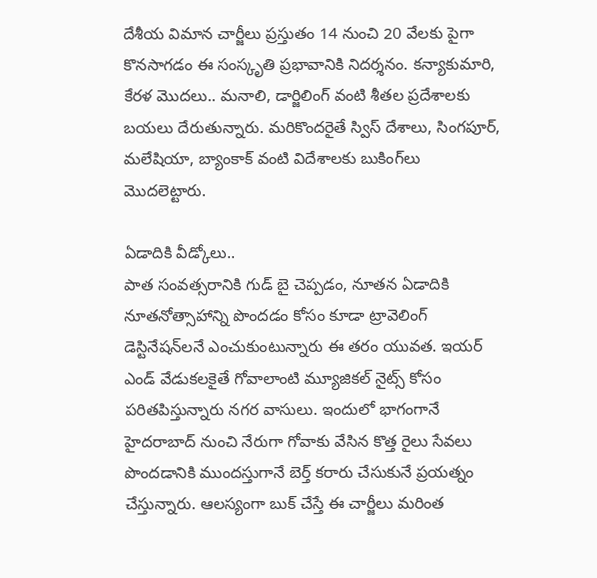దేశీయ విమాన చార్జీలు ప్రస్తుతం 14 నుంచి 20 వేలకు పైగా కొనసాగడం ఈ సంస్కృతి ప్రభావానికి నిదర్శనం. కన్యాకుమారి, కేరళ మొదలు.. మనాలి, డార్జిలింగ్‌ వంటి శీతల ప్రదేశాలకు బయలు దేరుతున్నారు. మరికొందరైతే స్విస్‌ దేశాలు, సింగపూర్, మలేషియా, బ్యాంకాక్‌ వంటి విదేశాలకు బుకింగ్‌లు మొదలెట్టారు.

ఏడాదికి వీడ్కోలు..
పాత సంవత్సరానికి గుడ్‌ బై చెప్పడం, నూతన ఏడాదికి నూతనోత్సాహాన్ని పొందడం కోసం కూడా ట్రావెలింగ్‌ డెస్టినేషన్‌లనే ఎంచుకుంటున్నారు ఈ తరం యువత. ఇయర్‌ ఎండ్‌ వేడుకలకైతే గోవాలాంటి మ్యూజికల్‌ నైట్స్‌ కోసం పరితపిస్తున్నారు నగర వాసులు. ఇందులో భాగంగానే హైదరాబాద్‌ నుంచి నేరుగా గోవాకు వేసిన కొత్త రైలు సేవలు పొందడానికి ముందస్తుగానే బెర్త్‌ కరారు చేసుకునే ప్రయత్నం చేస్తున్నారు. ఆలస్యంగా బుక్‌ చేస్తే ఈ చార్జీలు మరింత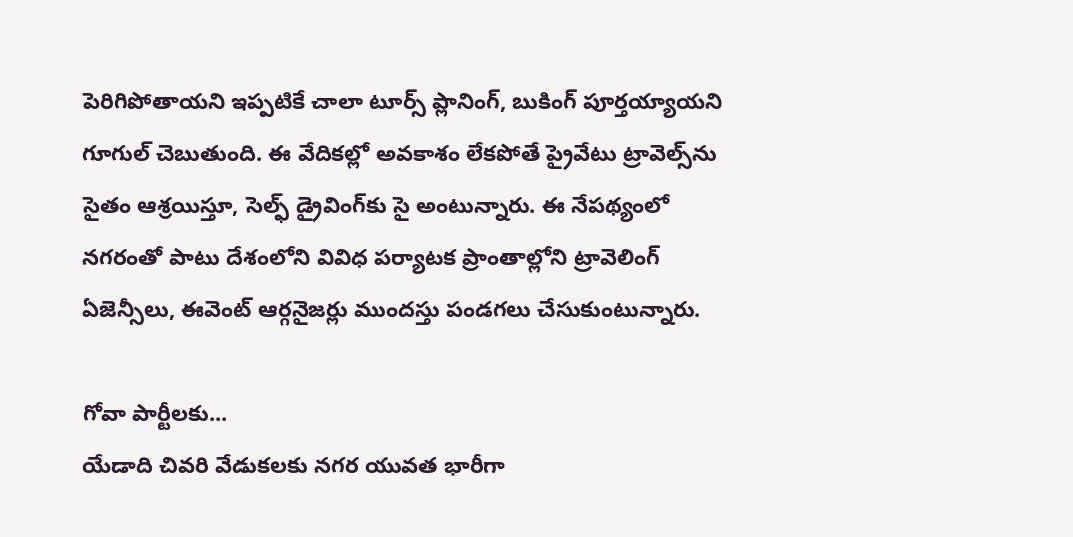పెరిగిపోతాయని ఇప్పటికే చాలా టూర్స్‌ ప్లానింగ్, బుకింగ్‌ పూర్తయ్యాయని గూగుల్‌ చెబుతుంది. ఈ వేదికల్లో అవకాశం లేకపోతే ప్రైవేటు ట్రావెల్స్‌ను సైతం ఆశ్రయిస్తూ, సెల్ఫ్‌ డ్రైవింగ్‌కు సై అంటున్నారు. ఈ నేపథ్యంలో నగరంతో పాటు దేశంలోని వివిధ పర్యాటక ప్రాంతాల్లోని ట్రావెలింగ్‌ ఏజెన్సీలు, ఈవెంట్‌ ఆర్గనైజర్లు ముందస్తు పండగలు చేసుకుంటున్నారు.

గోవా పార్టీలకు...
యేడాది చివరి వేడుకలకు నగర యువత భారీగా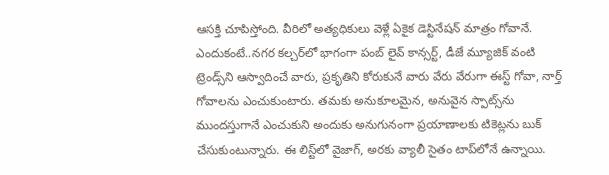ఆసక్తి చూపిస్తోంది. వీరిలో అత్యధికులు వెళ్లే ఏకైక డెస్టినేషన్‌ మాత్రం గోవానే. ఎందుకంటే..నగర కల్చర్‌లో భాగంగా పంబ్‌ లైవ్‌ కాన్సర్ట్, డీజే మ్యూజిక్‌ వంటి ట్రెండ్స్‌ని ఆస్వాదించే వారు, ప్రకృతిని కోరుకునే వారు వేరు వేరుగా ఈస్ట్‌ గోవా, నార్త్‌ గోవాలను ఎంచుకుంటారు. తమకు అనుకూలమైన, అనువైన స్పాట్స్‌ను ముందస్తుగానే ఎంచుకుని అందుకు అనుగునంగా ప్రయాణాలకు టికెట్లను బుక్‌ చేసుకుంటున్నారు. ఈ లిస్ట్‌లో వైజాగ్, అరకు వ్యాలీ సైతం టాప్‌లోనే ఉన్నాయి.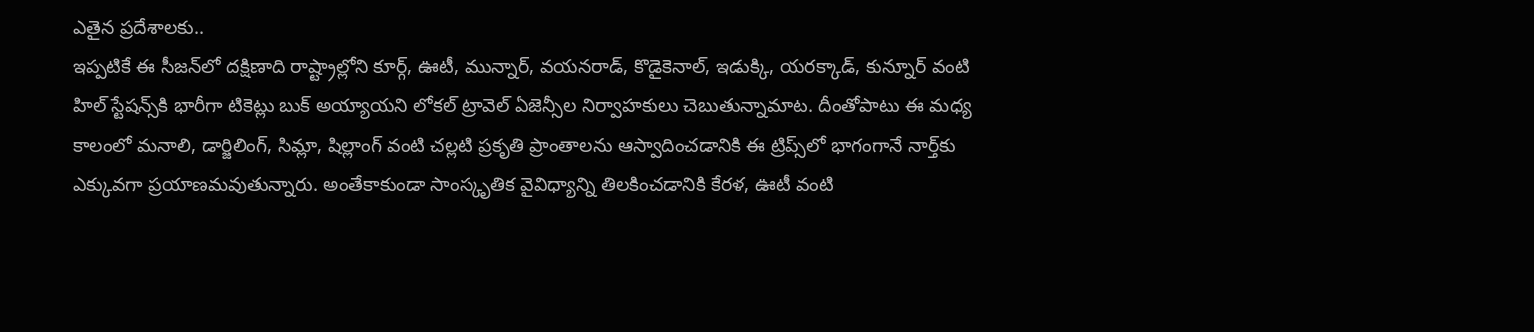ఎతైన ప్రదేశాలకు..
ఇప్పటికే ఈ సీజన్‌లో దక్షిణాది రాష్ట్రాల్లోని కూర్గ్, ఊటీ, మున్నార్, వయనరాడ్, కొడైకెనాల్, ఇడుక్కి, యరక్కాడ్, కున్నూర్‌ వంటి హిల్‌ స్టేషన్స్‌కి భారీగా టికెట్లు బుక్‌ అయ్యాయని లోకల్‌ ట్రావెల్‌ ఏజెన్సీల నిర్వాహకులు చెబుతున్నామాట. దీంతోపాటు ఈ మధ్య కాలంలో మనాలి, డార్జిలింగ్, సిమ్లా, షిల్లాంగ్‌ వంటి చల్లటి ప్రకృతి ప్రాంతాలను ఆస్వాదించడానికి ఈ ట్రిప్స్‌లో భాగంగానే నార్త్‌కు ఎక్కువగా ప్రయాణమవుతున్నారు. అంతేకాకుండా సాంస్కృతిక వైవిధ్యాన్ని తిలకించడానికి కేరళ, ఊటీ వంటి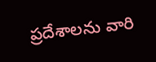ప్రదేశాలను వారి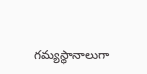గమ్యస్థానాలుగా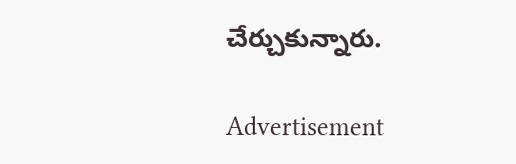చేర్చుకున్నారు.

Advertisement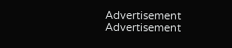Advertisement
Advertisement